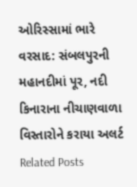ઓરિસ્સામાં ભારે વરસાદ: સંબલપુરની મહાનદીમાં પૂર, નદી કિનારાના નીચાણવાળા વિસ્તારોને કરાયા અલર્ટ
Related Posts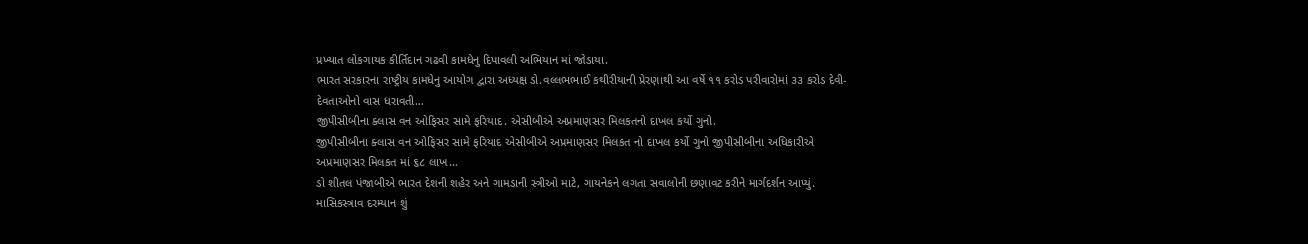પ્રખ્યાત લોકગાયક કીર્તિદાન ગઢવી કામધેનુ દિપાવલી અભિયાન માં જોડાયા.
ભારત સરકારના રાષ્ટ્રીય કામધેનુ આયોગ દ્વારા અધ્યક્ષ ડો.વલ્લભભાઈ કથીરીયાની પ્રેરણાથી આ વર્ષે ૧૧ કરોડ પરીવારોમાં ૩૩ કરોડ દેવી-દેવતાઓનો વાસ ધરાવતી…
જીપીસીબીના ક્લાસ વન ઓફિસર સામે ફરિયાદ. એસીબીએ અપ્રમાણસર મિલકતનો દાખલ કર્યો ગુનો.
જીપીસીબીના ક્લાસ વન ઓફિસર સામે ફરિયાદ એસીબીએ અપ્રમાણસર મિલકત નો દાખલ કર્યો ગુનો જીપીસીબીના અધિકારીએ અપ્રમાણસર મિલકત માં ૬૮ લાખ…
ડો શીતલ પંજાબીએ ભારત દેશની શહેર અને ગામડાની સ્ત્રીઓ માટે, ગાયનેકને લગતા સવાલોની છણાવટ કરીને માર્ગદર્શન આપ્યું.
માસિકસ્ત્રાવ દરમ્યાન શું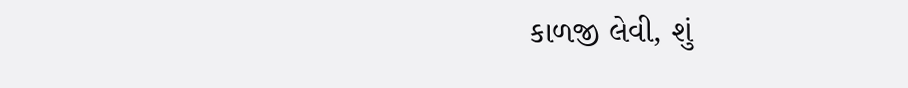કાળજી લેવી, શું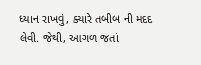ધ્યાન રાખવું, ક્યારે તબીબ ની મદદ લેવી. જેથી, આગળ જતાં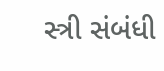સ્ત્રી સંબંધી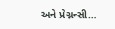અને પ્રેગ્નન્સી…